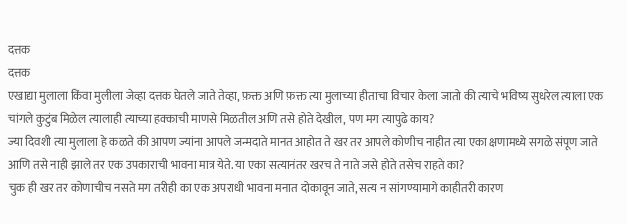दत्तक
दत्तक
एखाद्या मुलाला किंवा मुलीला जेव्हा दत्तक घेतले जाते तेव्हा, फ़क्त अणि फ़क्त त्या मुलाच्या हीताचा विचार केला जातो की त्याचे भविष्य सुधरेल त्याला एक चांगले कुटुंब मिळेल त्यालाही त्याच्या हक्काची माणसे मिळतील अणि तसे होते देखील, पण मग त्यापुढे काय?
ज्या दिवशी त्या मुलाला हे कळते की आपण ज्यांना आपले जन्मदाते मानत आहोत ते खर तर आपले कोणीच नाहीत त्या एका क्षणामध्ये सगळे संपूण जाते आणि तसे नाही झाले तर एक उपकाराची भावना मात्र येते. या एका सत्यानंतर खरच ते नाते जसे होते तसेच राहते का?
चुक ही खर तर कोणाचीच नसते मग तरीही का एक अपराधी भावना मनात दोकावून जाते, सत्य न सांगण्यामागे काहीतरी कारण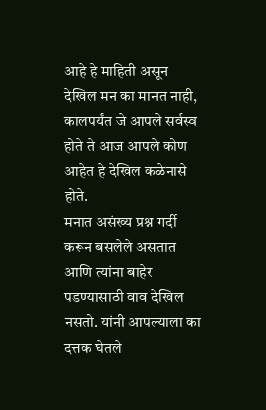आहे हे माहिती असून देखिल मन का मानत नाही, कालपर्यंत जे आपले सर्वस्व होते ते आज आपले कोण आहेत हे देखिल कळेनासे होते.
मनात असंख्य प्रश्न गर्दी करून बसलेले असतात आणि त्यांना बाहेर पडण्यासाठी वाव देखिल नसतो. यांनी आपल्याला का दत्तक घेतले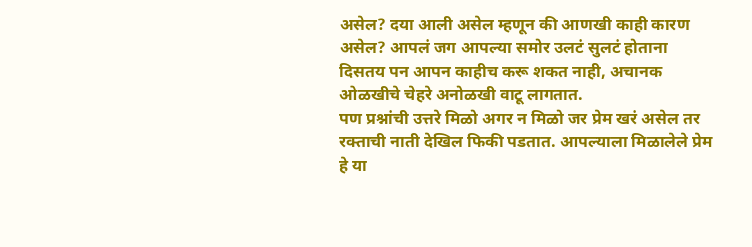असेल? दया आली असेल म्हणून की आणखी काही कारण असेल? आपलं जग आपल्या समोर उलटं सुलटं होताना दिसतय पन आपन काहीच करू शकत नाही, अचानक ओळखीचे चेहरे अनोळखी वाटू लागतात.
पण प्रश्नांची उत्तरे मिळो अगर न मिळो जर प्रेम खरं असेल तर रक्ताची नाती देखिल फिकी पडतात. आपल्याला मिळालेले प्रेम हे या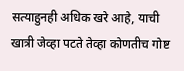सत्याहुनही अधिक खरे आहे, याची खात्री जेव्हा पटते तेव्हा कोणतीच गोष्ट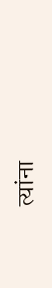त्यांना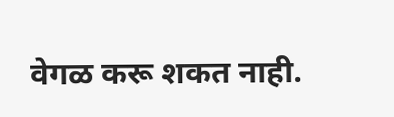वेगळ करू शकत नाही.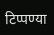टिप्पण्या